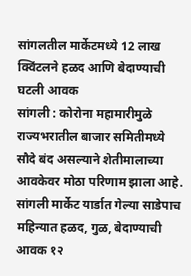सांगलतील मार्केटमध्ये 12 लाख क्विंटलने हळद आणि बेदाण्याची घटली आवक
सांगली : कोरोना महामारीमुळे राज्यभरातील बाजार समितीमध्ये सौदे बंद असल्याने शेतीमालाच्या आवकेवर मोठा परिणाम झाला आहे. सांगली मार्केट यार्डात गेल्या साडेपाच महिन्यात हळद, गुळ, बेदाण्याची आवक १२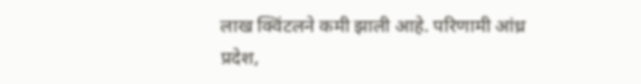लाख क्विंटलने कमी झाली आहे. परिणामी आंध्र प्रदेश,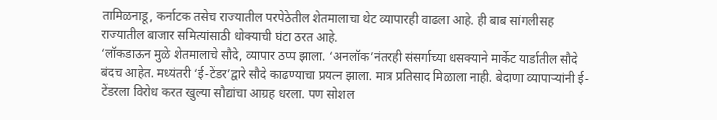तामिळनाडू, कर्नाटक तसेच राज्यातील परपेठेतील शेतमालाचा थेट व्यापारही वाढला आहे. ही बाब सांगलीसह राज्यातील बाजार समित्यांसाठी धोक्याची घंटा ठरत आहे.
‘लॉकडाऊन मुळे शेतमालाचे सौदे, व्यापार ठप्प झाला. ‘अनलॉक’नंतरही संसर्गाच्या धसक्याने मार्केट यार्डातील सौदे बंदच आहेत. मध्यंतरी ‘ई-टेंडर’द्वारे सौदे काढण्याचा प्रयत्न झाला. मात्र प्रतिसाद मिळाला नाही. बेदाणा व्यापाऱ्यांनी ई-टेंडरला विरोध करत खुल्या सौद्यांचा आग्रह धरला. पण सोशल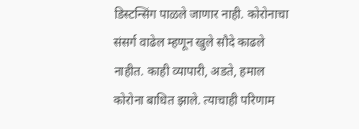डिस्टन्सिंग पाळले जाणार नाही. कोरोनाचा संसर्ग वाढेल म्हणून खुले सौदे काढले नाहीत. काही व्यापारी, अडते, हमाल कोरोना बाधित झाले. त्याचाही परिणाम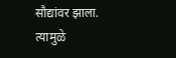सौद्यांवर झाला. त्यामुळे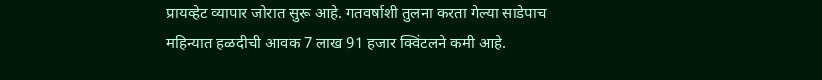प्रायव्हेट व्यापार जोरात सुरू आहे. गतवर्षाशी तुलना करता गेल्या साडेपाच महिन्यात हळदीची आवक 7 लाख 91 हजार क्विंटलने कमी आहे.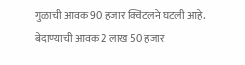गुळाची आवक 90 हजार क्विंटलने घटली आहे. बेदाण्याची आवक 2 लाख 50 हजार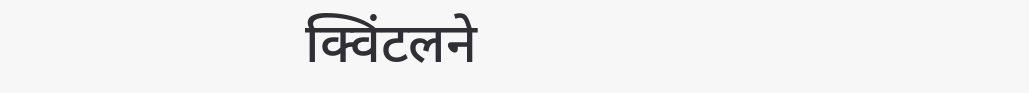क्विंटलने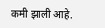कमी झाली आहे.